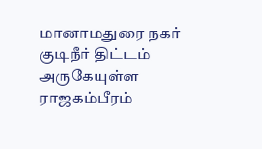மானாமதுரை நகர் குடிநீர் திட்டம் அருகேயுள்ள ராஜகம்பீரம்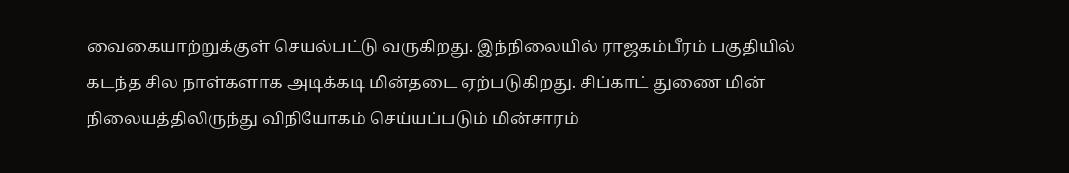வைகையாற்றுக்குள் செயல்பட்டு வருகிறது. இந்நிலையில் ராஜகம்பீரம் பகுதியில் கடந்த சில நாள்களாக அடிக்கடி மின்தடை ஏற்படுகிறது. சிப்காட் துணை மின் நிலையத்திலிருந்து விநியோகம் செய்யப்படும் மின்சாரம்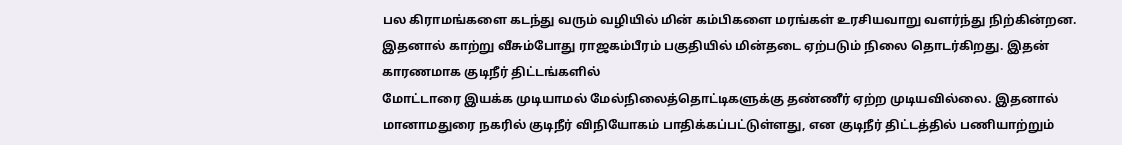பல கிராமங்களை கடந்து வரும் வழியில் மின் கம்பிகளை மரங்கள் உரசியவாறு வளர்ந்து நிற்கின்றன.
இதனால் காற்று வீசும்போது ராஜகம்பீரம் பகுதியில் மின்தடை ஏற்படும் நிலை தொடர்கிறது. இதன் காரணமாக குடிநீர் திட்டங்களில்
மோட்டாரை இயக்க முடியாமல் மேல்நிலைத்தொட்டிகளுக்கு தண்ணீர் ஏற்ற முடியவில்லை. இதனால் மானாமதுரை நகரில் குடிநீர் விநியோகம் பாதிக்கப்பட்டுள்ளது, என குடிநீர் திட்டத்தில் பணியாற்றும்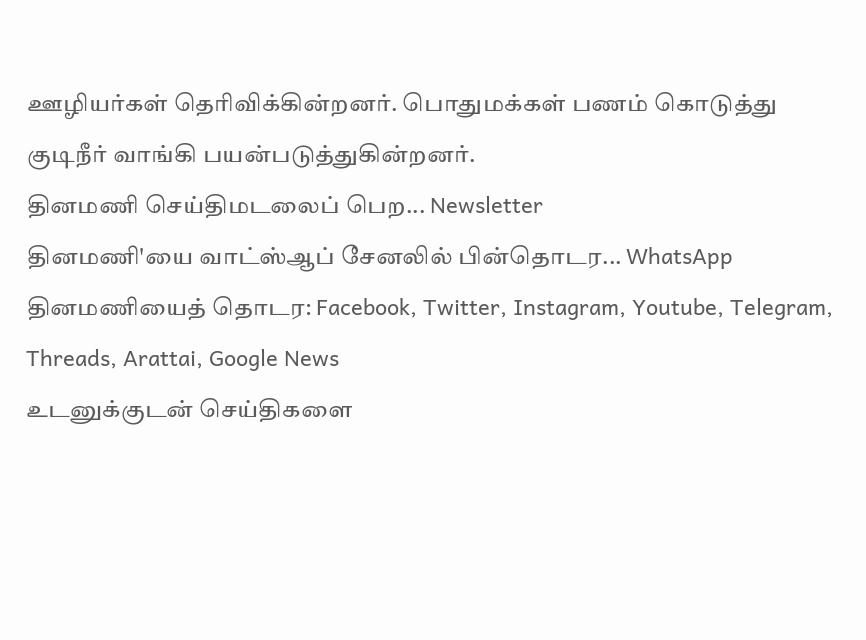ஊழியர்கள் தெரிவிக்கின்றனர். பொதுமக்கள் பணம் கொடுத்து குடிநீர் வாங்கி பயன்படுத்துகின்றனர்.
தினமணி செய்திமடலைப் பெற... Newsletter
தினமணி'யை வாட்ஸ்ஆப் சேனலில் பின்தொடர... WhatsApp
தினமணியைத் தொடர: Facebook, Twitter, Instagram, Youtube, Telegram, Threads, Arattai, Google News
உடனுக்குடன் செய்திகளை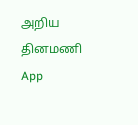அறிய தினமணி App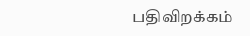பதிவிறக்கம்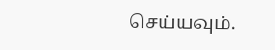செய்யவும்.